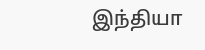இந்தியா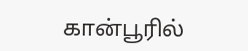கான்பூரில்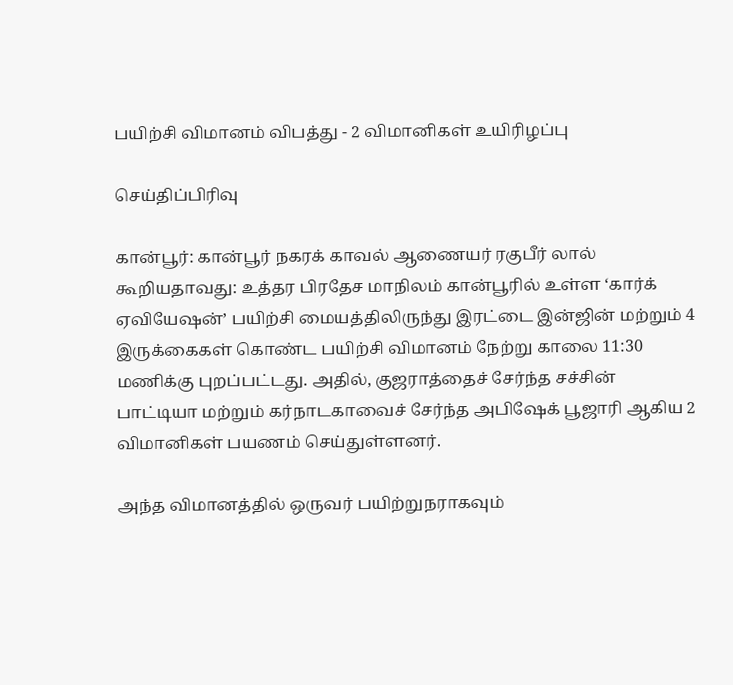பயிற்சி விமானம் விபத்து - 2 விமானிகள் உயிரிழப்பு

செய்திப்பிரிவு

கான்பூர்: கான்பூர் நகரக் காவல் ஆணையர் ரகுபீர் லால் கூறியதாவது: உத்தர பிரதேச மாநிலம் கான்பூரில் உள்ள ‘கார்க் ஏவியேஷன்’ பயிற்சி மையத்திலிருந்து இரட்டை இன்ஜின் மற்றும் 4 இருக்கைகள் கொண்ட பயிற்சி விமானம் நேற்று காலை 11:30 மணிக்கு புறப்பட்டது. அதில், குஜராத்தைச் சேர்ந்த சச்சின் பாட்டியா மற்றும் கர்நாடகாவைச் சேர்ந்த அபிஷேக் பூஜாரி ஆகிய 2 விமானிகள் பயணம் செய்துள்ளனர்.

அந்த விமானத்தில் ஒருவர் பயிற்றுநராகவும்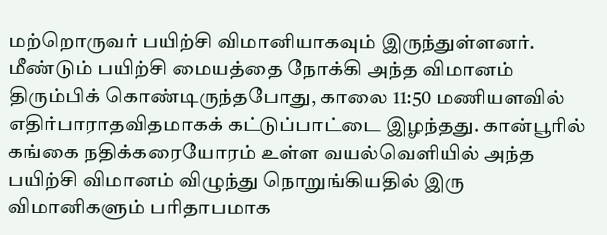மற்றொருவர் பயிற்சி விமானியாகவும் இருந்துள்ளனர். மீண்டும் பயிற்சி மையத்தை நோக்கி அந்த விமானம் திரும்பிக் கொண்டிருந்தபோது, காலை 11:50 மணியளவில் எதிர்பாராதவிதமாகக் கட்டுப்பாட்டை இழந்தது. கான்பூரில் கங்கை நதிக்கரையோரம் உள்ள வயல்வெளியில் அந்த பயிற்சி விமானம் விழுந்து நொறுங்கியதில் இரு விமானிகளும் பரிதாபமாக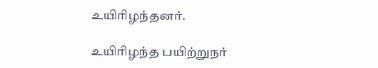உயிரிழந்தனர்.

உயிரிழந்த பயிற்றுநர்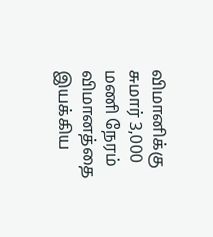விமானிக்கு சுமார் 3,000 மணி நேரம் விமானத்தை இயக்கிய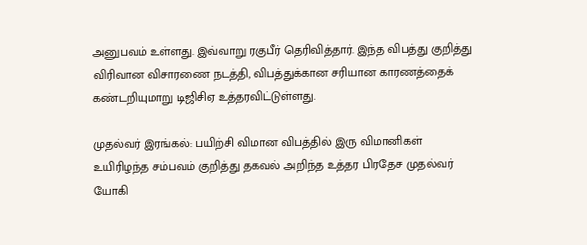அனுபவம் உள்ளது. இவ்வாறு ரகுபீர் தெரிவித்தார். இந்த விபத்து குறித்து விரிவான விசாரணை நடத்தி, விபத்துக்கான சரியான காரணத்தைக் கண்டறியுமாறு டிஜிசிஏ உத்தரவிட்டுள்ளது.

முதல்வர் இரங்கல்: பயிற்சி விமான விபத்தில் இரு விமானிகள் உயிரிழந்த சம்பவம் குறித்து தகவல் அறிந்த உத்தர பிரதேச முதல்வர் யோகி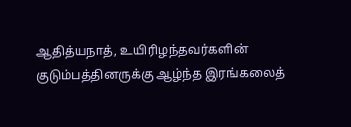ஆதித்யநாத், உயிரிழந்தவர்களின் குடும்பத்தினருக்கு ஆழ்ந்த இரங்கலைத்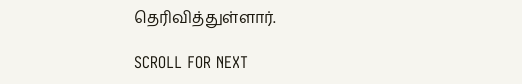தெரிவித்துள்ளார்.

SCROLL FOR NEXT